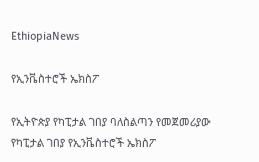EthiopiaNews

የኢንቬስተሮች ኤክስፖ

የኢትዮጵያ የካፒታል ገበያ ባለስልጣን የመጀመሪያው የካፒታል ገበያ የኢንቬስተሮች ኤክስፖ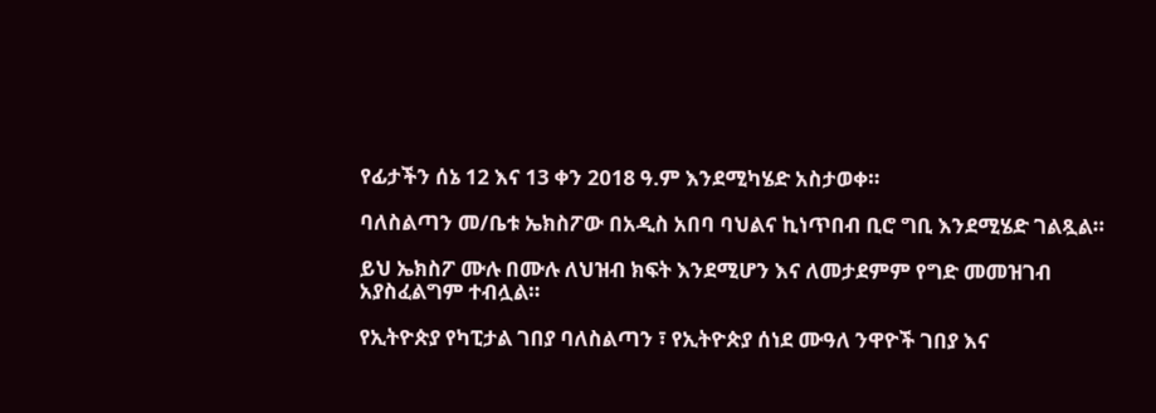የፊታችን ሰኔ 12 እና 13 ቀን 2018 ዓ.ም እንደሚካሄድ አስታወቀ።

ባለስልጣን መ/ቤቱ ኤክስፖው በአዲስ አበባ ባህልና ኪነጥበብ ቢሮ ግቢ እንደሚሄድ ገልጿል።

ይህ ኤክስፖ ሙሉ በሙሉ ለህዝብ ክፍት እንደሚሆን እና ለመታደምም የግድ መመዝገብ አያስፈልግም ተብሏል።

የኢትዮጵያ የካፒታል ገበያ ባለስልጣን ፣ የኢትዮጵያ ሰነደ ሙዓለ ንዋዮች ገበያ እና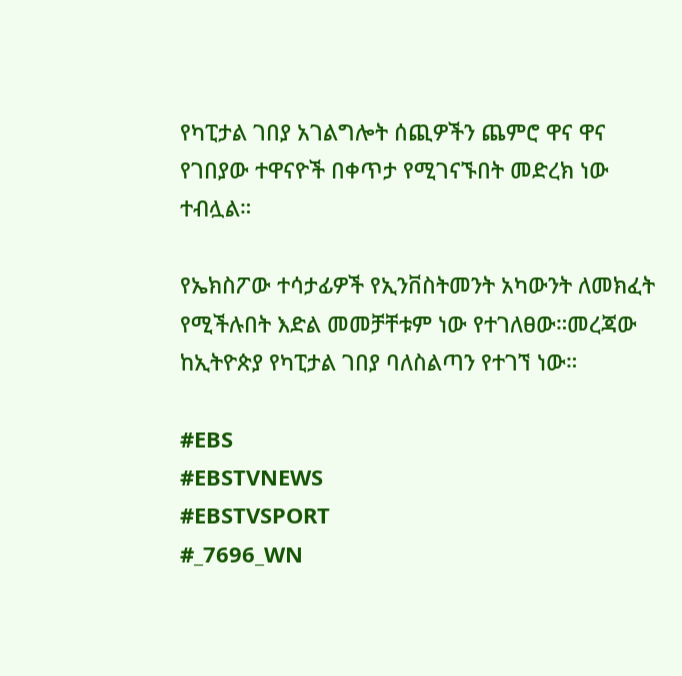የካፒታል ገበያ አገልግሎት ሰጪዎችን ጨምሮ ዋና ዋና የገበያው ተዋናዮች በቀጥታ የሚገናኙበት መድረክ ነው ተብሏል።

የኤክስፖው ተሳታፊዎች የኢንቨስትመንት አካውንት ለመክፈት የሚችሉበት እድል መመቻቸቱም ነው የተገለፀው።መረጃው ከኢትዮጵያ የካፒታል ገበያ ባለስልጣን የተገኘ ነው።

#EBS
#EBSTVNEWS
#EBSTVSPORT
#_7696_WN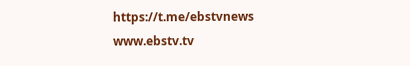https://t.me/ebstvnews
www.ebstv.tv